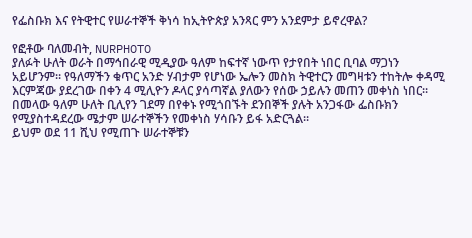የፌስቡክ እና የትዊተር የሠራተኞች ቅነሳ ከኢትዮጵያ አንጻር ምን አንደምታ ይኖረዋል?

የፎቶው ባለመብት, NURPHOTO
ያለፉት ሁለት ወራት በማኅበራዊ ሚዲያው ዓለም ከፍተኛ ነውጥ የታየበት ነበር ቢባል ማጋነን አይሆንም። የዓለማችን ቁጥር አንድ ሃብታም የሆነው ኤሎን መስክ ትዊተርን መግዛቱን ተከትሎ ቀዳሚ እርምጃው ያደረገው በቀን 4 ሚሊዮን ዶላር ያሳጣኛል ያለውን የሰው ኃይሉን መጠን መቀነስ ነበር።
በመላው ዓለም ሁለት ቢሊየን ገደማ በየቀኑ የሚጎበኙት ደንበኞች ያሉት አንጋፋው ፌስቡክን የሚያስተዳደረው ሜታም ሠራተኞችን የመቀነስ ሃሳቡን ይፋ አድርጓል።
ይህም ወደ 11 ሺህ የሚጠጉ ሠራተኞቹን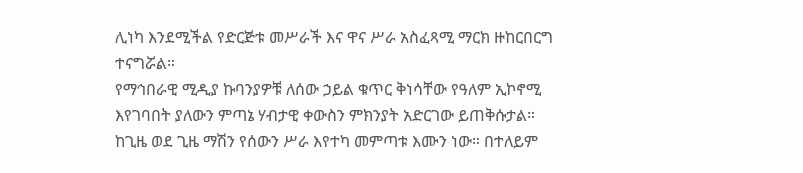ሊነካ እንደሚችል የድርጅቱ መሥራች እና ዋና ሥራ አስፈጻሚ ማርክ ዙከርበርግ ተናግሯል።
የማኅበራዊ ሚዲያ ኩባንያዎቹ ለሰው ኃይል ቁጥር ቅነሳቸው የዓለም ኢኮኖሚ እየገባበት ያለውን ምጣኔ ሃብታዊ ቀውስን ምክንያት አድርገው ይጠቅሱታል።
ከጊዜ ወደ ጊዜ ማሽን የሰውን ሥራ እየተካ መምጣቱ እሙን ነው። በተለይም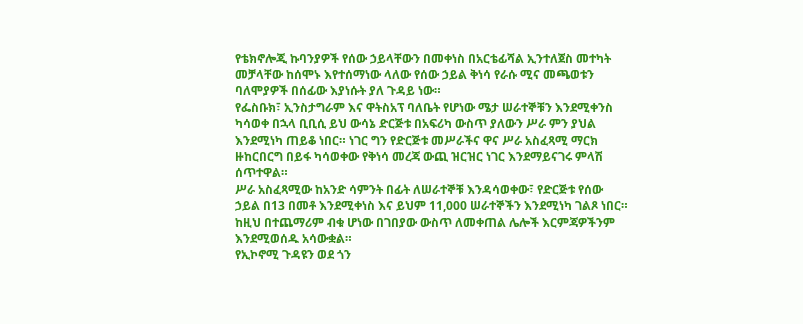የቴክኖሎጂ ኩባንያዎች የሰው ኃይላቸውን በመቀነስ በአርቴፊሻል ኢንተለጀስ መተካት መቻላቸው ከሰሞኑ እየተሰማነው ላለው የሰው ኃይል ቅነሳ የራሱ ሚና መጫወቱን ባለሞያዎች በሰፊው እያነሱት ያለ ጉዳይ ነው።
የፌስቡክ፣ ኢንስታግራም እና ዋትስአፕ ባለቤት የሆነው ሜታ ሠራተኞቹን እንደሚቀንስ ካሳወቀ በኋላ ቢቢሲ ይህ ውሳኔ ድርጅቱ በአፍሪካ ውስጥ ያለውን ሥራ ምን ያህል እንደሚነካ ጠይቆ ነበር። ነገር ግን የድርጅቱ መሥራችና ዋና ሥራ አስፈጻሚ ማርክ ዙከርበርግ በይፋ ካሳወቀው የቅነሳ መረጃ ውጪ ዝርዝር ነገር እንደማይናገሩ ምላሽ ሰጥተዋል።
ሥራ አስፈጻሚው ከአንድ ሳምንት በፊት ለሠራተኞቹ እንዳሳወቀው፣ የድርጅቱ የሰው ኃይል በ13 በመቶ እንደሚቀነስ እና ይህም 11,000 ሠራተኞችን እንደሚነካ ገልጾ ነበር። ከዚህ በተጨማሪም ብቁ ሆነው በገበያው ውስጥ ለመቀጠል ሌሎች እርምጃዎችንም እንደሚወሰዱ አሳውቋል።
የኢኮኖሚ ጉዳዩን ወደ ጎን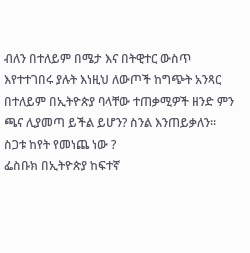ብለን በተለይም በሜታ እና በትዊተር ውስጥ እየተተገበሩ ያሉት እነዚህ ለውጦች ከግጭት አንጻር በተለይም በኢትዮጵያ ባላቸው ተጠቃሚዎች ዘንድ ምን ጫና ሊያመጣ ይችል ይሆን? ስንል እንጠይቃለን።
ስጋቱ ከየት የመነጨ ነው ?
ፌስቡክ በኢትዮጵያ ከፍተኛ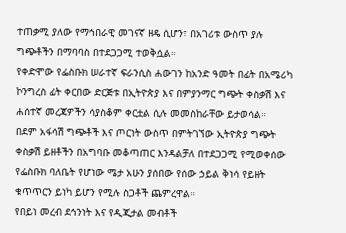ተጠቃሚ ያለው የማኅበራዊ መገናኛ ዘዴ ሲሆን፣ በአገሪቱ ውስጥ ያሉ ግጭቶችን በማባባስ በተደጋጋሚ ተወቅሷል።
የቀድሞው የፌስቡክ ሠራተኛ ፍራንሲስ ሐውገን ከአንድ ዓመት በፊት በአሜሪካ ኮንግረስ ፊት ቀርበው ድርጅቱ በኢትዮጵያ እና በምያንማር ግጭት ቀስቃሽ እና ሐሰተኛ መረጃዎችን ሳያስቆም ቀርቷል ሲሉ መመስከራቸው ይታወሳል።
በደም አፋሳሽ ግጭቶች እና ጦርነት ውስጥ በምትገኘው ኢትዮጵያ ግጭት ቀስቃሽ ይዘቶችን በአግባቡ መቆጣጠር እንዳልቻለ በተደጋጋሚ የሚወቀሰው የፌስቡክ ባለቤት የሆነው ሜታ አሁን ያሰበው የሰው ኃይል ቅነሳ የይዘት ቁጥጥርን ይነካ ይሆን የሚሉ ስጋቶች ጨምረዋል።
የበይነ መረብ ደኅንነት እና የዲጂታል መብቶች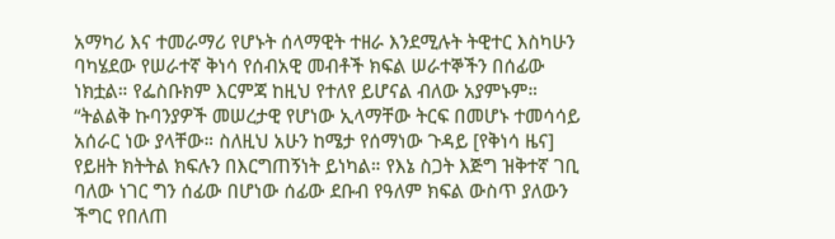አማካሪ እና ተመራማሪ የሆኑት ሰላማዊት ተዘራ እንደሚሉት ትዊተር እስካሁን ባካሄደው የሠራተኛ ቅነሳ የሰብአዊ መብቶች ክፍል ሠራተኞችን በሰፊው ነክቷል። የፌስቡክም እርምጃ ከዚህ የተለየ ይሆናል ብለው አያምኑም።
“ትልልቅ ኩባንያዎች መሠረታዊ የሆነው ኢላማቸው ትርፍ በመሆኑ ተመሳሳይ አሰራር ነው ያላቸው። ስለዚህ አሁን ከሜታ የሰማነው ጉዳይ [የቅነሳ ዜና] የይዘት ክትትል ክፍሉን በእርግጠኝነት ይነካል። የእኔ ስጋት እጅግ ዝቅተኛ ገቢ ባለው ነገር ግን ሰፊው በሆነው ሰፊው ደቡብ የዓለም ክፍል ውስጥ ያለውን ችግር የበለጠ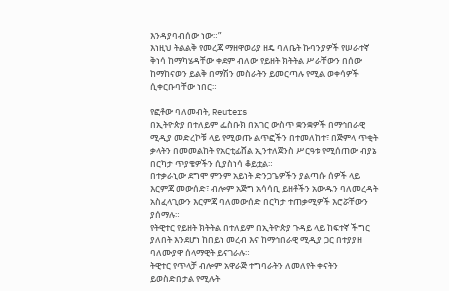እንዳያባብሰው ነው።”
እነዚህ ትልልቅ የመረጃ ማዘዋወሪያ ዘዴ ባለቤት ኩባንያዎች የሠራተኛ ቅነሳ ከማካሄዳቸው ቀደም ብለው የይዘት ክትትል ሥራቸውን በሰው ከማከናወን ይልቅ በማሽን መስራትን ይመርጣሉ የሚል ወቀሳዎች ሲቀርቡባቸው ነበር።

የፎቶው ባለመብት, Reuters
በኢትዮጵያ በተለይም ፌስቡክ በአገር ውስጥ ቋንቋዎች በማኅበራዊ ሚዲያ መድረኮቹ ላይ የሚወጡ ልጥፎችን በተመለከተ፣ በጅምላ ጥቂት ቃላትን በመመልከት የአርቲፊሸል ኢንተለጀንስ ሥርዓቱ የሚሰጠው ብያኔ በርካታ ጥያቄዎችን ሲያስነሳ ቆይቷል።
በተቃራኒው ደግሞ ምንም አይነት ድንጋጌዎችን ያልጣሱ ሰዎች ላይ እርምጃ መውሰድ፣ ብሎም አጅግ አሳሳቢ ይዘቶችን አውዱን ባለመረዳት አስፈላጊውን እርምጃ ባለመውሰድ በርካታ ተጠቃሚዎች እሮሯቸውን ያሰማሉ።
የትዊተር የይዘት ክትትል በተለይም በኢትዮጵያ ጉዳይ ላይ ከፍተኛ ችግር ያለበት እንደሆነ ከበይነ መረብ እና ከማኅበራዊ ሚዲያ ጋር በተያያዘ ባለሙያዋ ሰላማዊት ይናገራሉ።
ትዊተር የጥላቻ ብሎም አዋራጅ ተግባራትን ለመለየት ቀናትን ይወስድበታል የሚሉት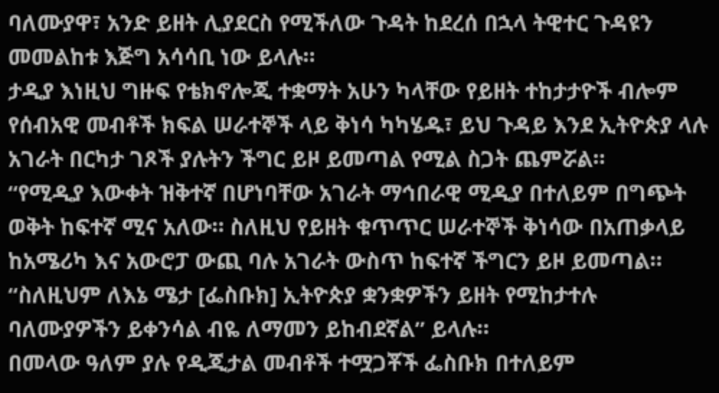ባለሙያዋ፣ አንድ ይዘት ሊያደርስ የሚችለው ጉዳት ከደረሰ በኋላ ትዊተር ጉዳዩን መመልከቱ እጅግ አሳሳቢ ነው ይላሉ።
ታዲያ እነዚህ ግዙፍ የቴክኖሎጂ ተቋማት አሁን ካላቸው የይዘት ተከታታዮች ብሎም የሰብአዊ መብቶች ክፍል ሠራተኞች ላይ ቅነሳ ካካሄዱ፣ ይህ ጉዳይ እንደ ኢትዮጵያ ላሉ አገራት በርካታ ገጾች ያሉትን ችግር ይዞ ይመጣል የሚል ስጋት ጨምሯል።
“የሚዲያ እውቀት ዝቅተኛ በሆነባቸው አገራት ማኅበራዊ ሚዲያ በተለይም በግጭት ወቅት ከፍተኛ ሚና አለው። ስለዚህ የይዘት ቁጥጥር ሠራተኞች ቅነሳው በአጠቃላይ ከአሜሪካ እና አውሮፓ ውጪ ባሉ አገራት ውስጥ ከፍተኛ ችግርን ይዞ ይመጣል።
“ስለዚህም ለእኔ ሜታ [ፌስቡክ] ኢትዮጵያ ቋንቋዎችን ይዘት የሚከታተሉ ባለሙያዎችን ይቀንሳል ብዬ ለማመን ይከብደኛል” ይላሉ።
በመላው ዓለም ያሉ የዲጂታል መብቶች ተሟጋቾች ፌስቡክ በተለይም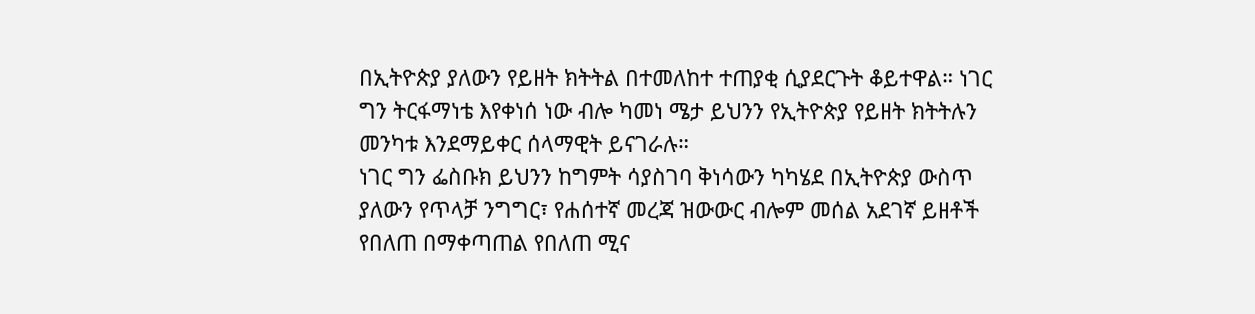በኢትዮጵያ ያለውን የይዘት ክትትል በተመለከተ ተጠያቂ ሲያደርጉት ቆይተዋል። ነገር ግን ትርፋማነቴ እየቀነሰ ነው ብሎ ካመነ ሜታ ይህንን የኢትዮጵያ የይዘት ክትትሉን መንካቱ እንደማይቀር ሰላማዊት ይናገራሉ።
ነገር ግን ፌስቡክ ይህንን ከግምት ሳያስገባ ቅነሳውን ካካሄደ በኢትዮጵያ ውስጥ ያለውን የጥላቻ ንግግር፣ የሐሰተኛ መረጃ ዝውውር ብሎም መሰል አደገኛ ይዘቶች የበለጠ በማቀጣጠል የበለጠ ሚና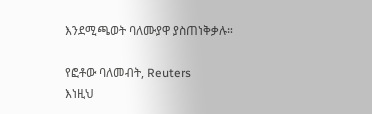እንደሚጫወት ባለሙያዋ ያስጠነቅቃሉ።

የፎቶው ባለመብት, Reuters
እነዚህ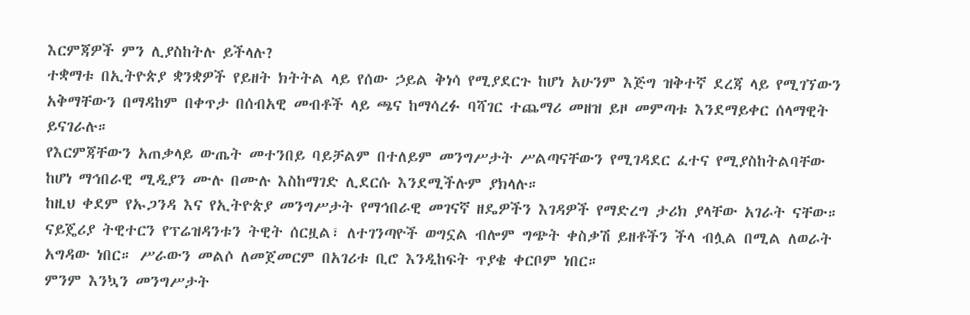እርምጃዎች ምን ሊያስከትሉ ይችላሉ?
ተቋማቱ በኢትዮጵያ ቋንቋዎች የይዘት ክትትል ላይ የሰው ኃይል ቅነሳ የሚያደርጉ ከሆነ አሁንም እጅግ ዝቅተኛ ደረጃ ላይ የሚገኘውን አቅማቸውን በማዳከም በቀጥታ በሰብአዊ መብቶች ላይ ጫና ከማሳረፉ ባሻገር ተጨማሪ መዘዝ ይዞ መምጣቱ እንደማይቀር ሰላማዊት ይናገራሉ።
የእርምጃቸውን አጠቃላይ ውጤት መተንበይ ባይቻልም በተለይም መንግሥታት ሥልጣናቸውን የሚገዳደር ፈተና የሚያስከትልባቸው ከሆነ ማኅበራዊ ሚዲያን ሙሉ በሙሉ እስከማገድ ሊደርሱ እንደሚችሉም ያክላሉ።
ከዚህ ቀደም የኡጋንዳ እና የኢትዮጵያ መንግሥታት የማኅበራዊ መገናኛ ዘዴዎችን እገዳዎች የማድረግ ታሪክ ያላቸው አገራት ናቸው። ናይጄሪያ ትዊተርን የፕሬዝዳንቱን ትዊት ሰርዟል፣ ለተገንጣዮች ወግኗል ብሎም ግጭት ቀስቃሽ ይዘቶችን ችላ ብሏል በሚል ለወራት አግዳው ነበር። ሥራውን መልሶ ለመጀመርም በአገሪቱ ቢሮ እንዲከፍት ጥያቄ ቀርቦም ነበር።
ምንም እንኳን መንግሥታት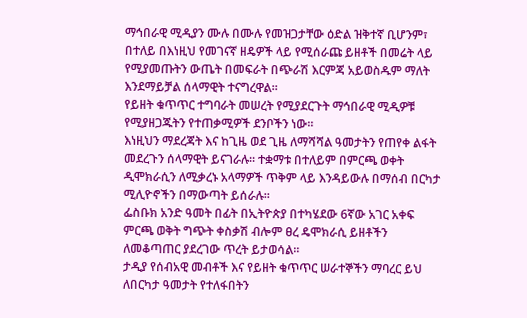ማኅበራዊ ሚዲያን ሙሉ በሙሉ የመዝጋታቸው ዕድል ዝቅተኛ ቢሆንም፣ በተለይ በእነዚህ የመገናኛ ዘዴዎች ላይ የሚሰራጩ ይዘቶች በመሬት ላይ የሚያመጡትን ውጤት በመፍራት በጭራሽ እርምጃ አይወስዱም ማለት እንደማይቻል ሰላማዊት ተናግረዋል።
የይዘት ቁጥጥር ተግባራት መሠረት የሚያደርጉት ማኅበራዊ ሚዲዎቹ የሚያዘጋጁትን የተጠቃሚዎች ደንቦችን ነው።
እነዚህን ማደረጃት እና ከጊዜ ወደ ጊዜ ለማሻሻል ዓመታትን የጠየቀ ልፋት መደረጉን ሰላማዊት ይናገራሉ። ተቋማቱ በተለይም በምርጫ ወቀት ዲሞክራሲን ለሚቃረኑ አላማዎች ጥቅም ላይ እንዳይውሉ በማሰብ በርካታ ሚሊዮኖችን በማውጣት ይሰራሉ።
ፌስቡክ አንድ ዓመት በፊት በኢትዮጵያ በተካሄደው 6ኛው አገር አቀፍ ምርጫ ወቅት ግጭት ቀስቃሽ ብሎም ፀረ ዴሞክራሲ ይዘቶችን ለመቆጣጠር ያደረገው ጥረት ይታወሳል።
ታዲያ የሰብአዊ መብቶች እና የይዘት ቁጥጥር ሠራተኞችን ማባረር ይህ ለበርካታ ዓመታት የተለፋበትን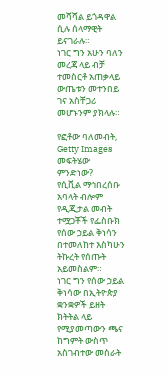መሻሻል ይጎዳዋል ሲሉ ሰላማዊት ይናገራሉ።
ነገር ግን አሁን ባለን መረጃ ላይ ብቻ ተመስርቶ አጠቃላይ ውጤቱን መተንበይ ገና አስቸጋሪ መሆኑንም ያክላሉ።

የፎቶው ባለመብት, Getty Images
መፍትሄው ምንድነው?
የሲቪል ማኅበረሰቡ አባላት ብሎም የዲጂታል መብት ተሟጋቾች የፌስቡክ የሰው ኃይል ቅነሳን በተመለከተ እስካሁን ትኩረት የሰጡት አይመስልም።
ነገር ግን የሰው ኃይል ቅነሳው በኢትዮጵያ ቋንቋዎች ይዘት ክትትል ላይ የሚያመጣውን ጫና ከግምት ውስጥ አስገብተው መስራት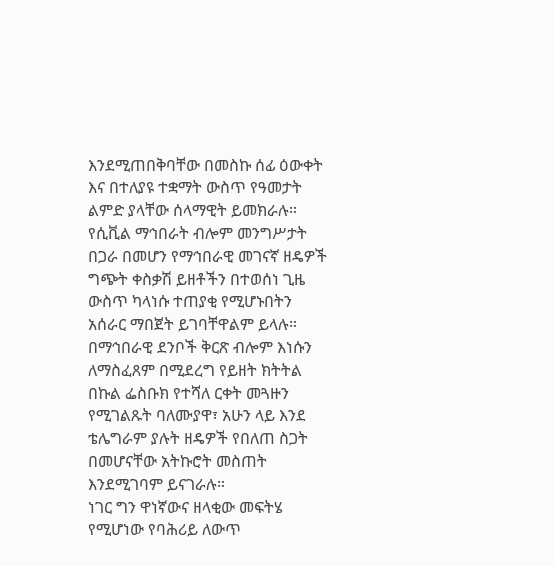እንደሚጠበቅባቸው በመስኩ ሰፊ ዕውቀት እና በተለያዩ ተቋማት ውስጥ የዓመታት ልምድ ያላቸው ሰላማዊት ይመክራሉ።
የሲቪል ማኅበራት ብሎም መንግሥታት በጋራ በመሆን የማኅበራዊ መገናኛ ዘዴዎች ግጭት ቀስቃሽ ይዘቶችን በተወሰነ ጊዜ ውስጥ ካላነሱ ተጠያቂ የሚሆኑበትን አሰራር ማበጀት ይገባቸዋልም ይላሉ።
በማኅበራዊ ደንቦች ቅርጽ ብሎም እነሱን ለማስፈጸም በሚደረግ የይዘት ክትትል በኩል ፌስቡክ የተሻለ ርቀት መጓዙን የሚገልጹት ባለሙያዋ፣ አሁን ላይ እንደ ቴሌግራም ያሉት ዘዴዎች የበለጠ ስጋት በመሆናቸው አትኩሮት መስጠት እንደሚገባም ይናገራሉ።
ነገር ግን ዋነኛውና ዘላቂው መፍትሄ የሚሆነው የባሕሪይ ለውጥ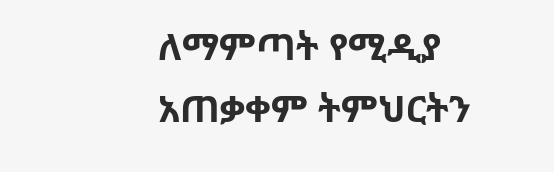ለማምጣት የሚዲያ አጠቃቀም ትምህርትን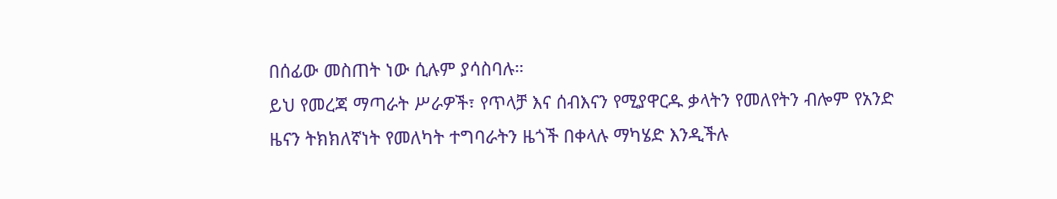በሰፊው መስጠት ነው ሲሉም ያሳስባሉ።
ይህ የመረጃ ማጣራት ሥራዎች፣ የጥላቻ እና ሰብእናን የሚያዋርዱ ቃላትን የመለየትን ብሎም የአንድ ዜናን ትክክለኛነት የመለካት ተግባራትን ዜጎች በቀላሉ ማካሄድ እንዲችሉ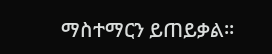ማስተማርን ይጠይቃል።